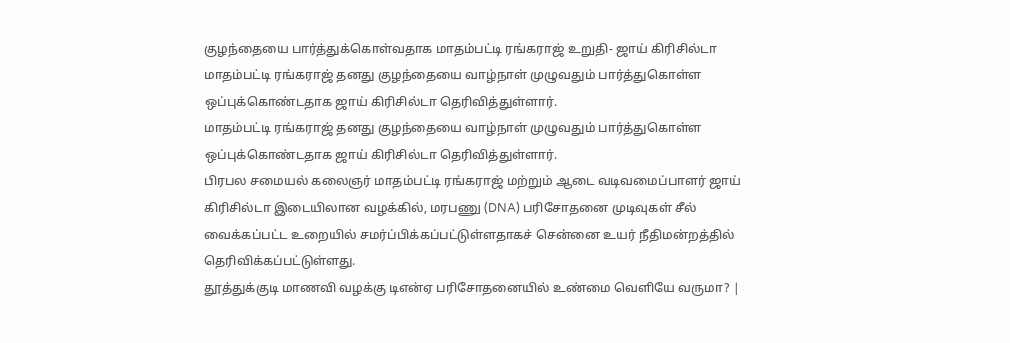குழந்தையை பார்த்துக்கொள்வதாக மாதம்பட்டி ரங்கராஜ் உறுதி- ஜாய் கிரிசில்டா
மாதம்பட்டி ரங்கராஜ் தனது குழந்தையை வாழ்நாள் முழுவதும் பார்த்துகொள்ள ஒப்புக்கொண்டதாக ஜாய் கிரிசில்டா தெரிவித்துள்ளார்.
மாதம்பட்டி ரங்கராஜ் தனது குழந்தையை வாழ்நாள் முழுவதும் பார்த்துகொள்ள ஒப்புக்கொண்டதாக ஜாய் கிரிசில்டா தெரிவித்துள்ளார்.
பிரபல சமையல் கலைஞர் மாதம்பட்டி ரங்கராஜ் மற்றும் ஆடை வடிவமைப்பாளர் ஜாய் கிரிசில்டா இடையிலான வழக்கில், மரபணு (DNA) பரிசோதனை முடிவுகள் சீல் வைக்கப்பட்ட உறையில் சமர்ப்பிக்கப்பட்டுள்ளதாகச் சென்னை உயர் நீதிமன்றத்தில் தெரிவிக்கப்பட்டுள்ளது.
தூத்துக்குடி மாணவி வழக்கு டிஎன்ஏ பரிசோதனையில் உண்மை வெளியே வருமா? |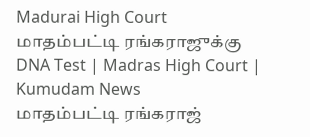Madurai High Court
மாதம்பட்டி ரங்கராஜுக்கு DNA Test | Madras High Court | Kumudam News
மாதம்பட்டி ரங்கராஜ்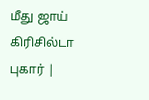மீது ஜாய் கிரிசில்டா புகார் |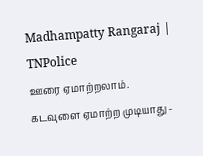Madhampatty Rangaraj | TNPolice
ஊரை ஏமாற்றலாம். கடவுளை ஏமாற்ற முடியாது -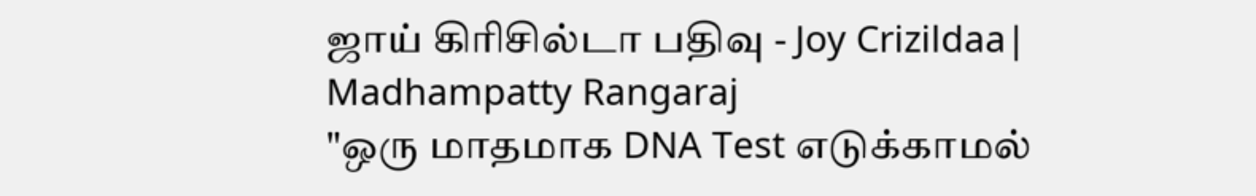ஜாய் கிரிசில்டா பதிவு - Joy Crizildaa| Madhampatty Rangaraj
"ஒரு மாதமாக DNA Test எடுக்காமல்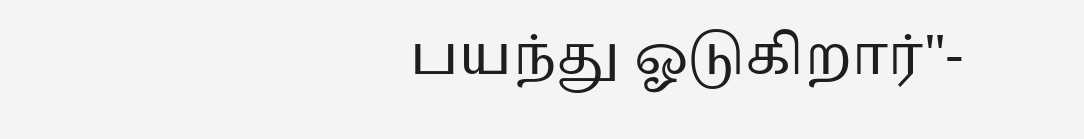பயந்து ஓடுகிறார்"-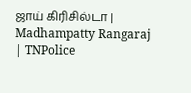ஜாய் கிரிசில்டா | Madhampatty Rangaraj | TNPolice